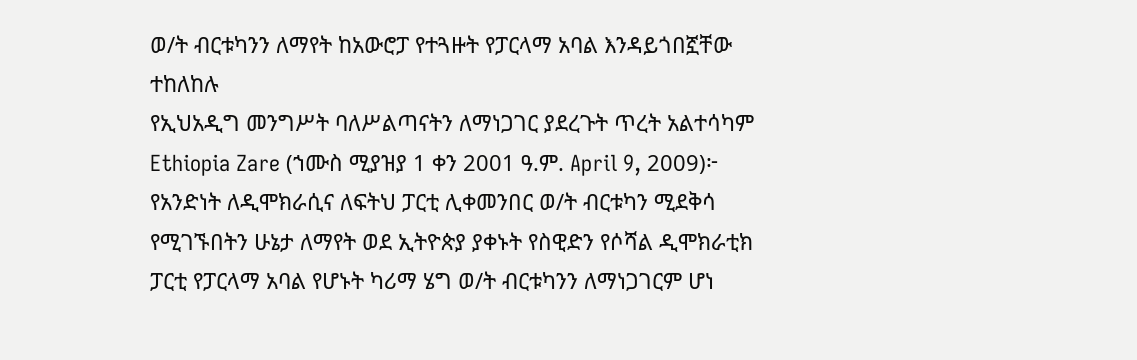ወ/ት ብርቱካንን ለማየት ከአውሮፓ የተጓዙት የፓርላማ አባል እንዳይጎበኟቸው ተከለከሉ
የኢህአዲግ መንግሥት ባለሥልጣናትን ለማነጋገር ያደረጉት ጥረት አልተሳካም
Ethiopia Zare (ኀሙስ ሚያዝያ 1 ቀን 2001 ዓ.ም. April 9, 2009)፦ የአንድነት ለዲሞክራሲና ለፍትህ ፓርቲ ሊቀመንበር ወ/ት ብርቱካን ሚደቅሳ የሚገኙበትን ሁኔታ ለማየት ወደ ኢትዮጵያ ያቀኑት የስዊድን የሶሻል ዲሞክራቲክ ፓርቲ የፓርላማ አባል የሆኑት ካሪማ ሄግ ወ/ት ብርቱካንን ለማነጋገርም ሆነ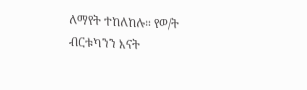ለማየት ተከለከሉ። የወ/ት ብርቱካንን እናት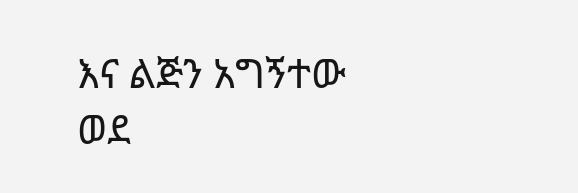እና ልጅን አግኝተው ወደ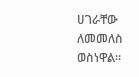ሀገራቸው ለመመለስ ወስነዋል።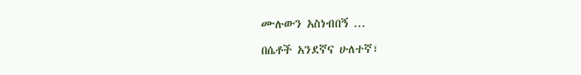ሙሉውን አስነብበኝ ...

በሴቶች አንደኛና ሁለተኛ፣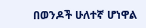በወንዶች ሁለተኛ ሆነዋል